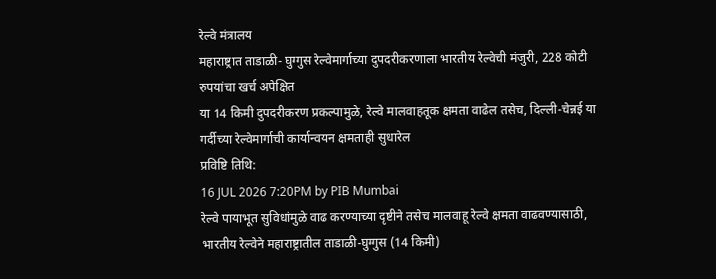रेल्वे मंत्रालय
महाराष्ट्रात ताडाळी- घुग्गुस रेल्वेमार्गाच्या दुपदरीकरणाला भारतीय रेल्वेची मंजुरी, 228 कोटी रुपयांचा खर्च अपेक्षित
या 14 किमी दुपदरीकरण प्रकल्पामुळे, रेल्वे मालवाहतूक क्षमता वाढेल तसेच, दिल्ली-चेन्नई या गर्दीच्या रेल्वेमार्गाची कार्यान्वयन क्षमताही सुधारेल
प्रविष्टि तिथि:
16 JUL 2026 7:20PM by PIB Mumbai
रेल्वे पायाभूत सुविधांमुळे वाढ करण्याच्या दृष्टीने तसेच मालवाहू रेल्वे क्षमता वाढवण्यासाठी, भारतीय रेल्वेने महाराष्ट्रातील ताडाळी-घुग्गुस (14 किमी)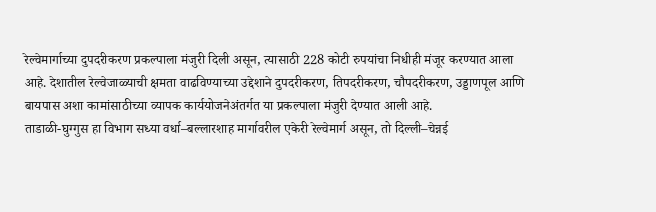रेल्वेमार्गाच्या दुपदरीकरण प्रकल्पाला मंजुरी दिली असून, त्यासाठी 228 कोटी रुपयांचा निधीही मंजूर करण्यात आला आहे. देशातील रेल्वेजाळ्याची क्षमता वाढविण्याच्या उद्देशाने दुपदरीकरण, तिपदरीकरण, चौपदरीकरण, उड्डाणपूल आणि बायपास अशा कामांसाठीच्या व्यापक कार्ययोजनेअंतर्गत या प्रकल्पाला मंजुरी देण्यात आली आहे.
ताडाळी-घुग्गुस हा विभाग सध्या वर्धा–बल्लारशाह मार्गावरील एकेरी रेल्वेमार्ग असून, तो दिल्ली–चेन्नई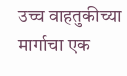उच्च वाहतुकीच्या मार्गाचा एक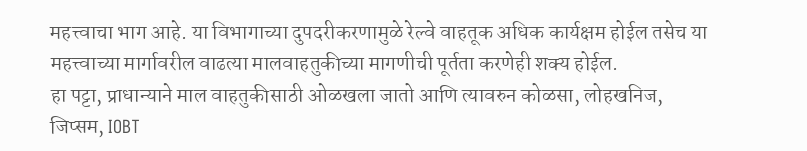महत्त्वाचा भाग आहे. या विभागाच्या दुपदरीकरणामुळे रेल्वे वाहतूक अधिक कार्यक्षम होईल तसेच या महत्त्वाच्या मार्गावरील वाढत्या मालवाहतुकीच्या मागणीची पूर्तता करणेही शक्य होईल.
हा पट्टा, प्राधान्याने माल वाहतुकीसाठी ओळखला जातो आणि त्यावरुन कोळसा, लोहखनिज, जिप्सम, IOBT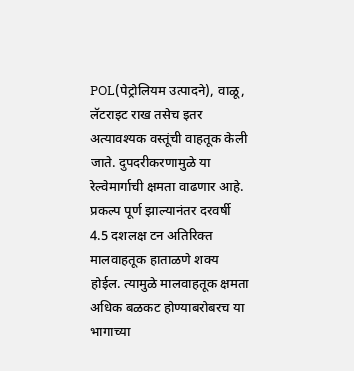POL(पेट्रोलियम उत्पादने), वाळू, लॅटराइट राख तसेच इतर अत्यावश्यक वस्तूंची वाहतूक केली जाते. दुपदरीकरणामुळे या रेल्वेमार्गाची क्षमता वाढणार आहे. प्रकल्प पूर्ण झाल्यानंतर दरवर्षी 4.5 दशलक्ष टन अतिरिक्त मालवाहतूक हाताळणे शक्य होईल. त्यामुळे मालवाहतूक क्षमता अधिक बळकट होण्याबरोबरच या भागाच्या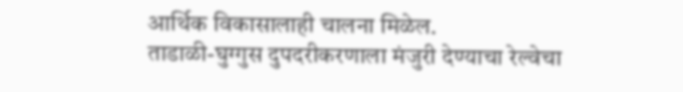आर्थिक विकासालाही चालना मिळेल.
ताडाळी-घुग्गुस दुपदरीकरणाला मंजुरी देण्याचा रेल्वेचा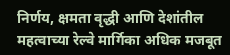निर्णय, क्षमता वृद्धी आणि देशांतील महत्वाच्या रेल्वे मार्गिका अधिक मजबूत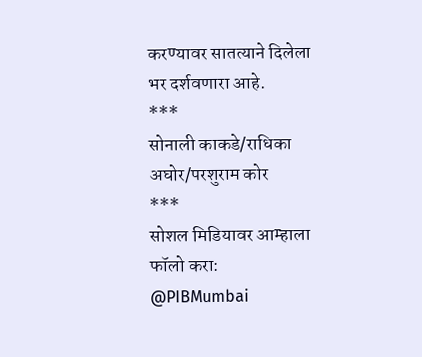करण्यावर सातत्याने दिलेला भर दर्शवणारा आहे.
***
सोनाली काकडे/राधिका अघोर/परशुराम कोर
***
सोशल मिडियावर आम्हाला फॉलो करा:
@PIBMumbai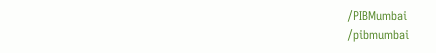/PIBMumbai
/pibmumbai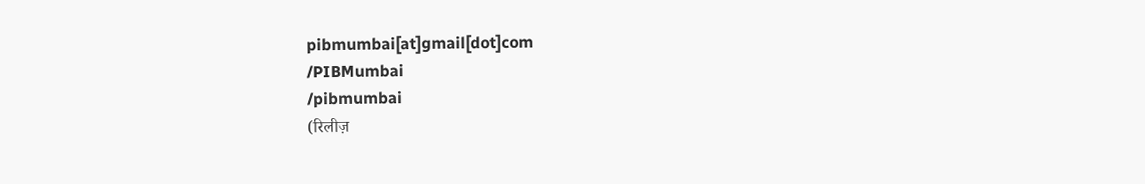pibmumbai[at]gmail[dot]com
/PIBMumbai
/pibmumbai
(रिलीज़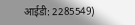आईडी: 2285549)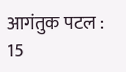आगंतुक पटल : 15